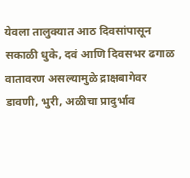येवला तालुक्यात आठ दिवसांपासून सकाळी धुके, दवं आणि दिवसभर ढगाळ वातावरण असल्यामुळे द्राक्षबागेवर डावणी, भुरी, अळीचा प्रादुर्भाव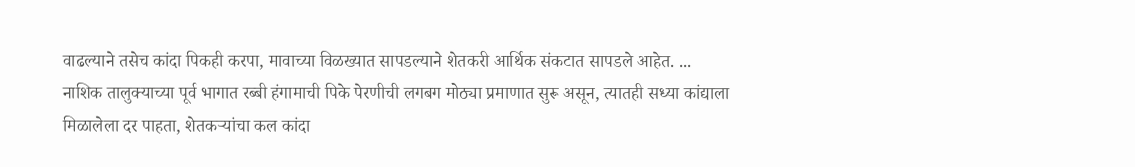वाढल्याने तसेच कांदा पिकही करपा, मावाच्या विळख्यात सापडल्याने शेतकरी आर्थिक संकटात सापडले आहेत. ...
नाशिक तालुक्याच्या पूर्व भागात रब्बी हंगामाची पिके पेरणीची लगबग मोठ्या प्रमाणात सुरू असून, त्यातही सध्या कांद्याला मिळालेला दर पाहता, शेतकऱ्यांचा कल कांदा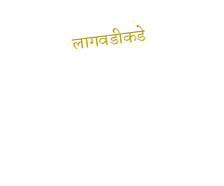लागवडीकडे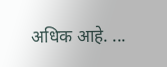अधिक आहे. ...